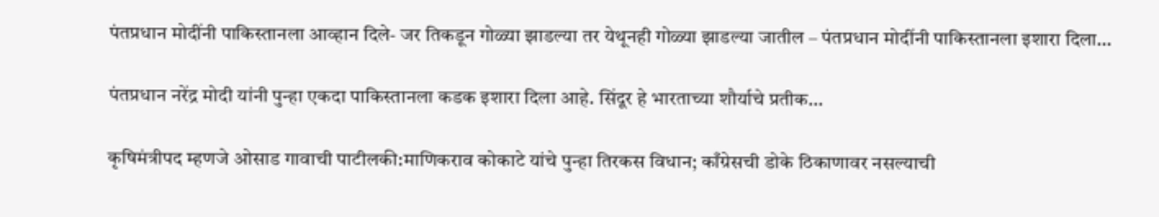पंतप्रधान मोदींनी पाकिस्तानला आव्हान दिले- जर तिकडून गोळ्या झाडल्या तर येथूनही गोळ्या झाडल्या जातील – पंतप्रधान मोदींनी पाकिस्तानला इशारा दिला…

पंतप्रधान नरेंद्र मोदी यांनी पुन्हा एकदा पाकिस्तानला कडक इशारा दिला आहे. सिंदूर हे भारताच्या शौर्याचे प्रतीक…

कृषिमंत्रीपद म्हणजे ओसाड गावाची पाटीलकी:माणिकराव कोकाटे यांचे पुन्हा तिरकस विधान; काँग्रेसची डोके ठिकाणावर नसल्याची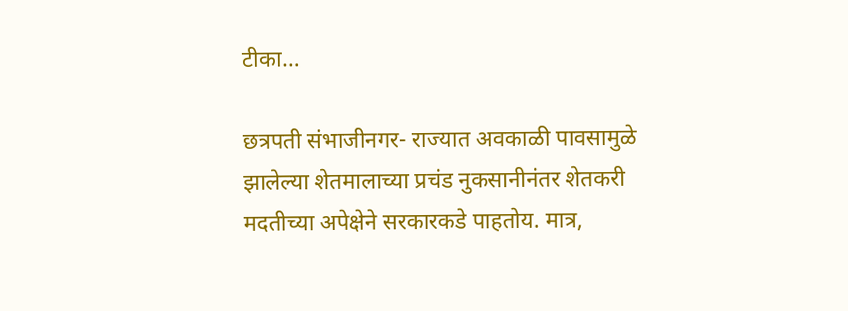टीका…

छत्रपती संभाजीनगर- राज्यात अवकाळी पावसामुळे झालेल्या शेतमालाच्या प्रचंड नुकसानीनंतर शेतकरी मदतीच्या अपेक्षेने सरकारकडे पाहतोय. मात्र,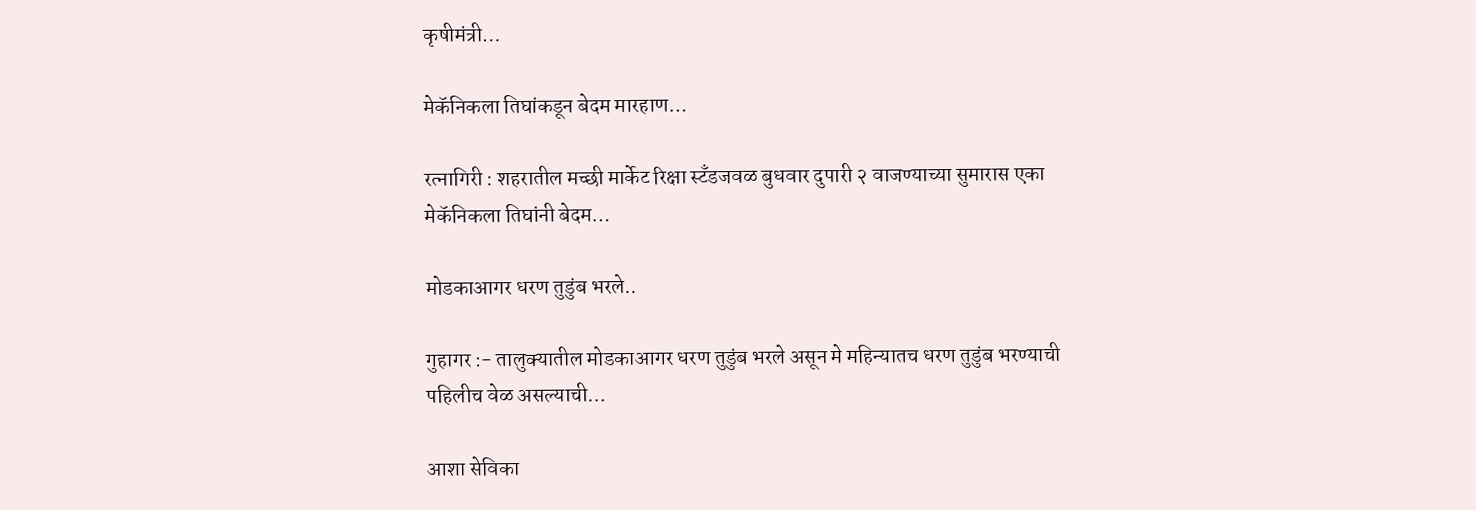कृषीमंत्री…

मेकॅनिकला तिघांकडून बेदम मारहाण…

रत्नागिरी : शहरातील मच्छी मार्केट रिक्षा स्टँडजवळ बुधवार दुपारी २ वाजण्याच्या सुमारास एका मेकॅनिकला तिघांनी बेदम…

मोडकाआगर धरण तुडुंब भरले..

गुहागर :- तालुक्यातील मोडकाआगर धरण तुडुंब भरले असून मे महिन्यातच धरण तुडुंब भरण्याची पहिलीच वेळ असल्याची…

आशा सेविका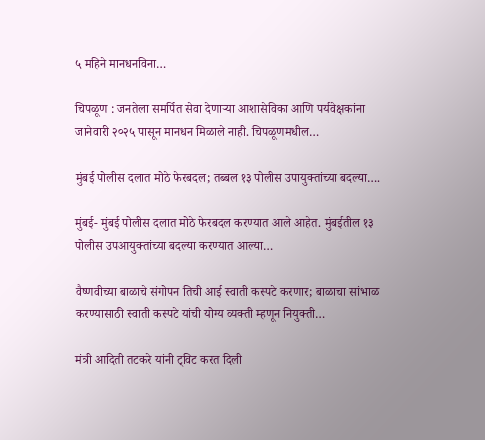५ महिने मानधनविना…

चिपळूण : जनतेला समर्पित सेवा देणाऱ्या आशासेविका आणि पर्यवेक्षकांना जानेवारी २०२५ पासून मानधन मिळाले नाही. चिपळूणमधील…

मुंबई पोलीस दलात मोठे फेरबदल; तब्बल १३ पोलीस उपायुक्तांच्या बदल्या….

मुंबई- मुंबई पोलीस दलात मोठे फेरबदल करण्यात आले आहेत. मुंबईतील १३ पोलीस उपआयुक्तांच्या बदल्या करण्यात आल्या…

वैष्णवीच्या बाळाचे संगोपन तिची आई स्वाती कस्पटे करणार; बाळाचा सांभाळ करण्यासाठी स्वाती कस्पटे यांची योग्य व्यक्ती म्हणून नियुक्ती…

मंत्री आदिती तटकरे यांनी ट्विट करत दिली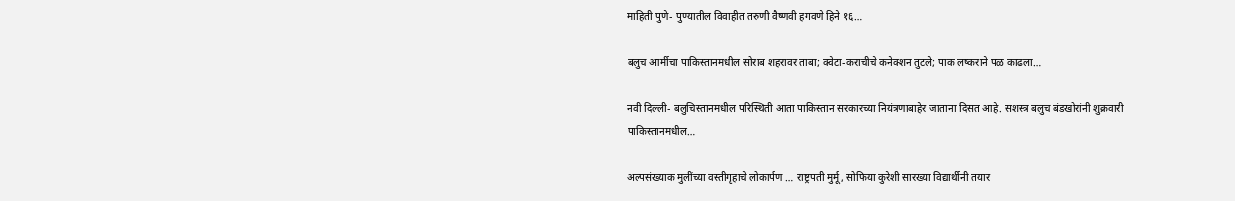माहिती पुणे- पुण्यातील विवाहीत तरुणी वैष्णवी हगवणे हिने १६…

बलुच आर्मीचा पाकिस्तानमधील सोराब शहरावर ताबा; क्वेटा-कराचीचे कनेक्शन तुटले; पाक लष्कराने पळ काढला…

नवी दिल्ली- बलुचिस्तानमधील परिस्थिती आता पाकिस्तान सरकारच्या नियंत्रणाबाहेर जाताना दिसत आहे. सशस्त्र बलुच बंडखोरांनी शुक्रवारी पाकिस्तानमधील…

अल्पसंख्याक मुलींच्या वस्तीगृहाचे लोकार्पण … राष्ट्रपती मुर्मू, सोफिया कुरेशी सारख्या विद्यार्थीनी तयार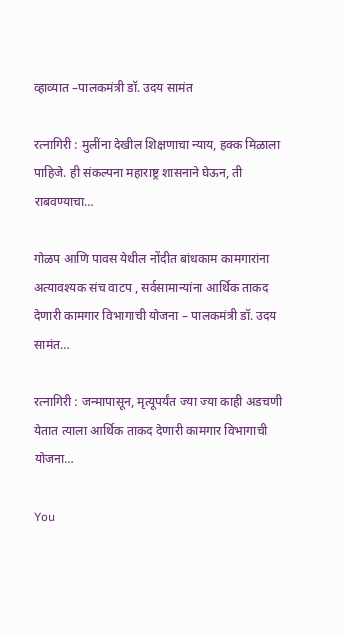व्हाव्यात –पालकमंत्री डॉ. उदय सामंत

रत्नागिरी : मुलींना देखील शिक्षणाचा न्याय, हक्क मिळाला पाहिजे. ही संकल्पना महाराष्ट्र शासनाने घेऊन, ती राबवण्याचा…

गोळप आणि पावस येथील नोंदीत बांधकाम कामगारांना अत्यावश्यक संच वाटप , सर्वसामान्यांना आर्थिक ताकद देणारी कामगार विभागाची योजना – पालकमंत्री डॉ. उदय सामंत…

रत्नागिरी : जन्मापासून, मृत्यूपर्यंत ज्या ज्या काही अडचणी येतात त्याला आर्थिक ताकद देणारी कामगार विभागाची योजना…

You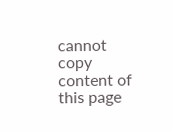cannot copy content of this page